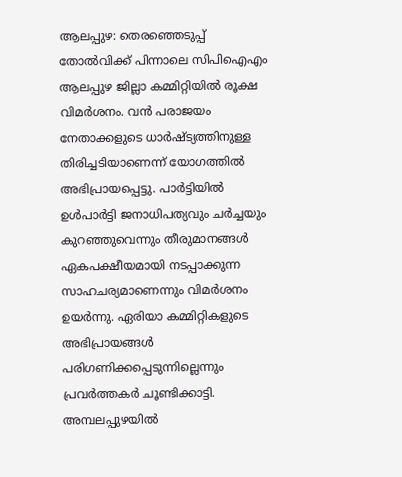ആലപ്പുഴ: തെരഞ്ഞെടുപ്പ് തോൽവിക്ക് പിന്നാലെ സിപിഐഎം ആലപ്പുഴ ജില്ലാ കമ്മിറ്റിയിൽ രൂക്ഷ വിമർശനം. വൻ പരാജയം നേതാക്കളുടെ ധാർഷ്ട്യത്തിനുള്ള തിരിച്ചടിയാണെന്ന് യോഗത്തിൽ അഭിപ്രായപ്പെട്ടു. പാർട്ടിയിൽ ഉൾപാർട്ടി ജനാധിപത്യവും ചർച്ചയും കുറഞ്ഞുവെന്നും തീരുമാനങ്ങൾ ഏകപക്ഷീയമായി നടപ്പാക്കുന്ന സാഹചര്യമാണെന്നും വിമർശനം ഉയർന്നു. ഏരിയാ കമ്മിറ്റികളുടെ അഭിപ്രായങ്ങൾ പരിഗണിക്കപ്പെടുന്നില്ലെന്നും പ്രവർത്തകർ ചൂണ്ടിക്കാട്ടി. അമ്പലപ്പുഴയിൽ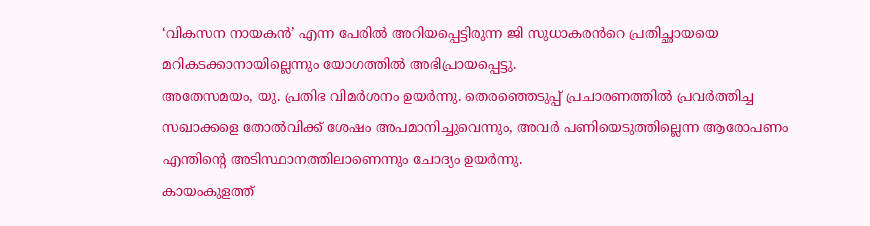‘വികസന നായകൻ’ എന്ന പേരിൽ അറിയപ്പെട്ടിരുന്ന ജി സുധാകരൻറെ പ്രതിച്ഛായയെ മറികടക്കാനായില്ലെന്നും യോഗത്തിൽ അഭിപ്രായപ്പെട്ടു.
അതേസമയം, യു. പ്രതിഭ വിമർശനം ഉയർന്നു. തെരഞ്ഞെടുപ്പ് പ്രചാരണത്തിൽ പ്രവർത്തിച്ച സഖാക്കളെ തോൽവിക്ക് ശേഷം അപമാനിച്ചുവെന്നും, അവർ പണിയെടുത്തില്ലെന്ന ആരോപണം എന്തിന്റെ അടിസ്ഥാനത്തിലാണെന്നും ചോദ്യം ഉയർന്നു.
കായംകുളത്ത്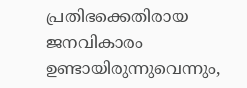പ്രതിഭക്കെതിരായ ജനവികാരം ഉണ്ടായിരുന്നുവെന്നും,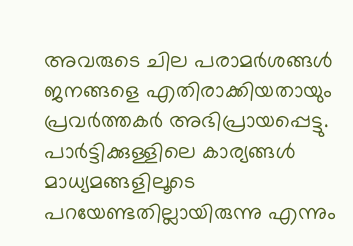അവരുടെ ചില പരാമർശങ്ങൾ ജനങ്ങളെ എതിരാക്കിയതായും പ്രവർത്തകർ അഭിപ്രായപ്പെട്ടു. പാർട്ടിക്കുള്ളിലെ കാര്യങ്ങൾ മാധ്യമങ്ങളിലൂടെ പറയേണ്ടതില്ലായിരുന്നു എന്നും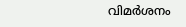വിമർശനം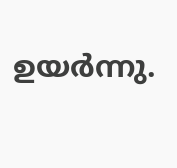ഉയർന്നു.